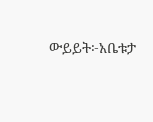ውይይት፦አቤቱታ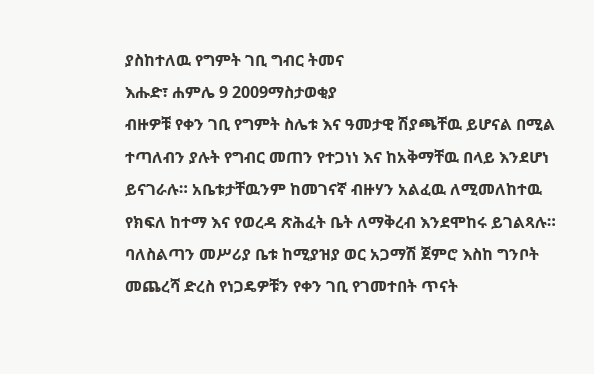ያስከተለዉ የግምት ገቢ ግብር ትመና
እሑድ፣ ሐምሌ 9 2009ማስታወቂያ
ብዙዎቹ የቀን ገቢ የግምት ስሌቱ እና ዓመታዊ ሽያጫቸዉ ይሆናል በሚል ተጣለብን ያሉት የግብር መጠን የተጋነነ እና ከአቅማቸዉ በላይ እንደሆነ ይናገራሉ። አቤቱታቸዉንም ከመገናኛ ብዙሃን አልፈዉ ለሚመለከተዉ የክፍለ ከተማ እና የወረዳ ጽሕፈት ቤት ለማቅረብ እንደሞከሩ ይገልጻሉ። ባለስልጣን መሥሪያ ቤቱ ከሚያዝያ ወር አጋማሽ ጀምሮ እስከ ግንቦት መጨረሻ ድረስ የነጋዴዎቹን የቀን ገቢ የገመተበት ጥናት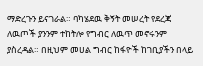ማድረጉን ይናገራል። ባካሄደዉ ቅኝት መሠረት የደረጃ ለዉጦች ያንንም ተከትሎ የግብር ለዉጥ መኖሩንም ያስረዳል። በዚህም መሀል ግብር ከፋዮች ከገቢያችን በላይ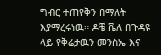ግብር ተጠየቅን በማለት እያማረሩነዉ። ዶቼ ቬለ በጉዳዩ ላይ የቅሬታዉን መንስኤ እና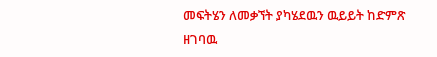መፍትሄን ለመቃኘት ያካሄደዉን ዉይይት ከድምጽ ዘገባዉ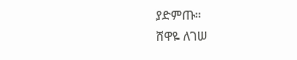ያድምጡ።
ሸዋዬ ለገሠ